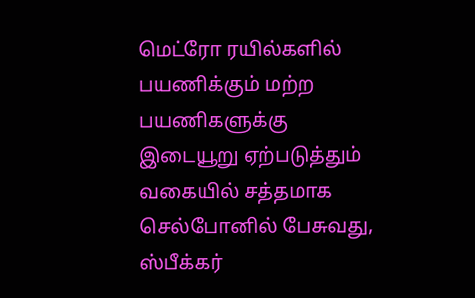மெட்ரோ ரயில்களில் பயணிக்கும் மற்ற பயணிகளுக்கு இடையூறு ஏற்படுத்தும் வகையில் சத்தமாக செல்போனில் பேசுவது, ஸ்பீக்கர்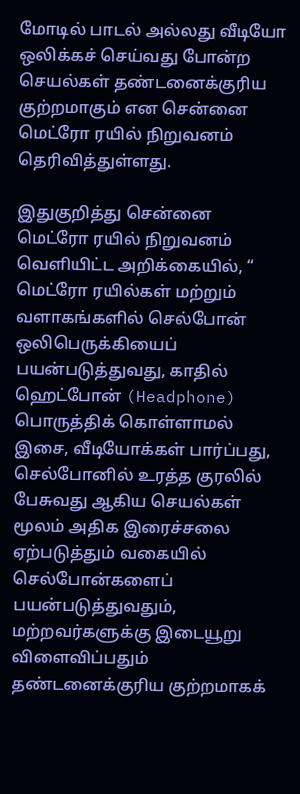மோடில் பாடல் அல்லது வீடியோ ஒலிக்கச் செய்வது போன்ற செயல்கள் தண்டனைக்குரிய குற்றமாகும் என சென்னை மெட்ரோ ரயில் நிறுவனம் தெரிவித்துள்ளது.

இதுகுறித்து சென்னை மெட்ரோ ரயில் நிறுவனம் வெளியிட்ட அறிக்கையில், “ மெட்ரோ ரயில்கள் மற்றும் வளாகங்களில் செல்போன் ஒலிபெருக்கியைப் பயன்படுத்துவது, காதில் ஹெட்போன் (Headphone) பொருத்திக் கொள்ளாமல் இசை, வீடியோக்கள் பார்ப்பது, செல்போனில் உரத்த குரலில் பேசுவது ஆகிய செயல்கள் மூலம் அதிக இரைச்சலை ஏற்படுத்தும் வகையில் செல்போன்களைப் பயன்படுத்துவதும், மற்றவர்களுக்கு இடையூறு விளைவிப்பதும் தண்டனைக்குரிய குற்றமாகக்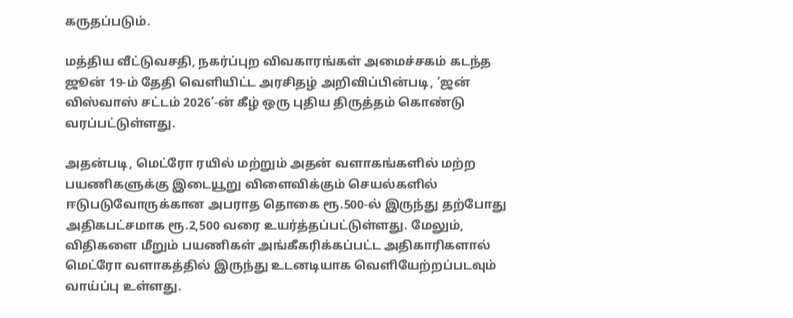கருதப்படும்.

மத்திய வீட்டுவசதி, நகர்ப்புற விவகாரங்கள் அமைச்சகம் கடந்த ஜூன் 19-ம் தேதி வெளியிட்ட அரசிதழ் அறிவிப்பின்படி, ‘ஜன் விஸ்வாஸ் சட்டம் 2026’-ன் கீழ் ஒரு புதிய திருத்தம் கொண்டு வரப்பட்டுள்ளது.

அதன்படி, மெட்ரோ ரயில் மற்றும் அதன் வளாகங்களில் மற்ற பயணிகளுக்கு இடையூறு விளைவிக்கும் செயல்களில் ஈடுபடுவோருக்கான அபராத தொகை ரூ.500-ல் இருந்து தற்போது அதிகபட்சமாக ரூ.2,500 வரை உயர்த்தப்பட்டுள்ளது. மேலும், விதிகளை மீறும் பயணிகள் அங்கீகரிக்கப்பட்ட அதிகாரிகளால் மெட்ரோ வளாகத்தில் இருந்து உடனடியாக வெளியேற்றப்படவும் வாய்ப்பு உள்ளது.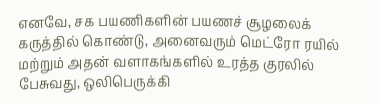எனவே, சக பயணிகளின் பயணச் சூழலைக் கருத்தில் கொண்டு, அனைவரும் மெட்ரோ ரயில் மற்றும் அதன் வளாகங்களில் உரத்த குரலில் பேசுவது, ஒலிபெருக்கி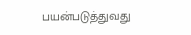பயன்படுத்துவது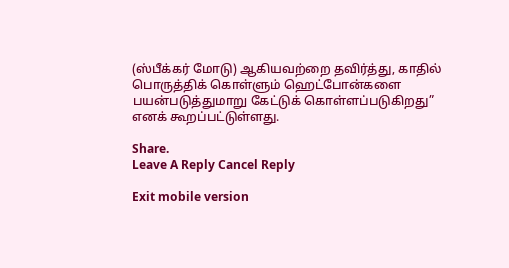(ஸ்பீக்கர் மோடு) ஆகியவற்றை தவிர்த்து, காதில் பொருத்திக் கொள்ளும் ஹெட்போன்களை பயன்படுத்துமாறு கேட்டுக் கொள்ளப்படுகிறது” எனக் கூறப்பட்டுள்ளது.

Share.
Leave A Reply Cancel Reply

Exit mobile version